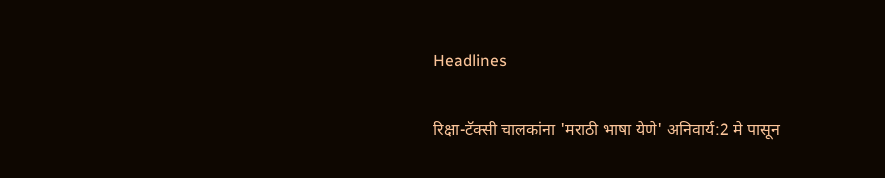Headlines

रिक्षा-टॅक्सी चालकांना 'मराठी भाषा येणे' अनिवार्य:2 मे पासून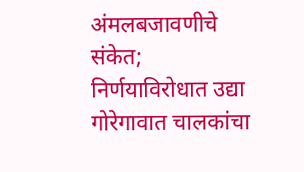अंमलबजावणीचे संकेत; निर्णयाविरोधात उद्या गोरेगावात चालकांचा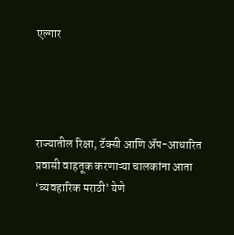एल्गार




राज्यातील रिक्षा, टॅक्सी आणि ॲप-आधारित प्रवासी वाहतूक करणाऱ्या चालकांना आता ‘व्यवहारिक मराठी’ येणे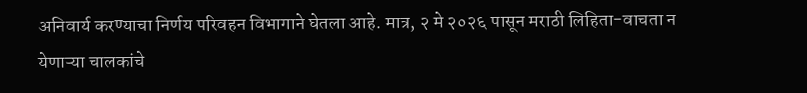अनिवार्य करण्याचा निर्णय परिवहन विभागाने घेतला आहे. मात्र, २ मे २०२६ पासून मराठी लिहिता-वाचता न येणाऱ्या चालकांचे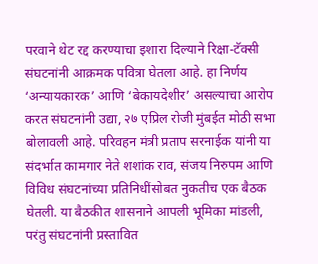परवाने थेट रद्द करण्याचा इशारा दिल्याने रिक्षा-टॅक्सी संघटनांनी आक्रमक पवित्रा घेतला आहे. हा निर्णय ‘अन्यायकारक’ आणि ‘बेकायदेशीर’ असल्याचा आरोप करत संघटनांनी उद्या, २७ एप्रिल रोजी मुंबईत मोठी सभा बोलावली आहे. परिवहन मंत्री प्रताप सरनाईक यांनी या संदर्भात कामगार नेते शशांक राव, संजय निरुपम आणि विविध संघटनांच्या प्रतिनिधींसोबत नुकतीच एक बैठक घेतली. या बैठकीत शासनाने आपली भूमिका मांडली, परंतु संघटनांनी प्रस्तावित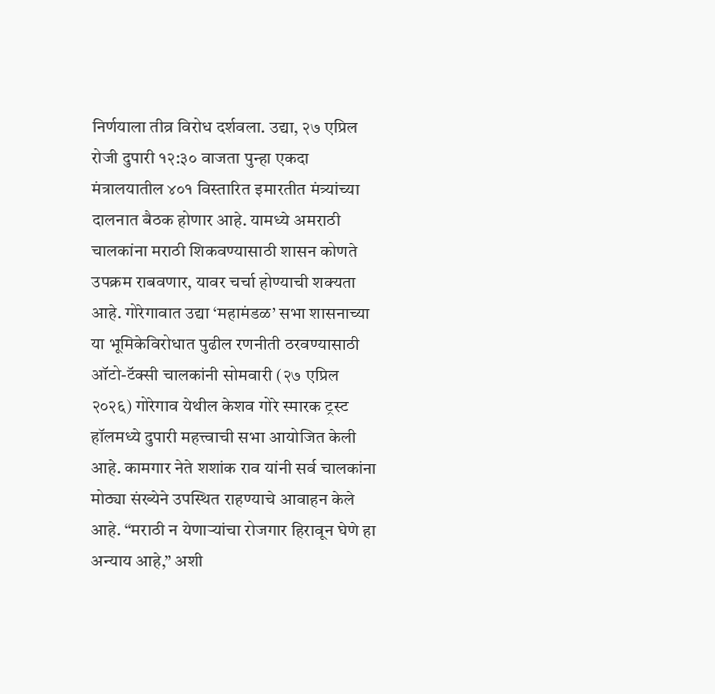निर्णयाला तीव्र विरोध दर्शवला. उद्या, २७ एप्रिल रोजी दुपारी १२:३० वाजता पुन्हा एकदा मंत्रालयातील ४०१ विस्तारित इमारतीत मंत्र्यांच्या दालनात बैठक होणार आहे. यामध्ये अमराठी चालकांना मराठी शिकवण्यासाठी शासन कोणते उपक्रम राबवणार, यावर चर्चा होण्याची शक्यता आहे. गोरेगावात उद्या ‘महामंडळ’ सभा शासनाच्या या भूमिकेविरोधात पुढील रणनीती ठरवण्यासाठी ऑटो-टॅक्सी चालकांनी सोमवारी (२७ एप्रिल २०२६) गोरेगाव येथील केशव गोरे स्मारक ट्रस्ट हॉलमध्ये दुपारी महत्त्वाची सभा आयोजित केली आहे. कामगार नेते शशांक राव यांनी सर्व चालकांना मोठ्या संख्येने उपस्थित राहण्याचे आवाहन केले आहे. “मराठी न येणाऱ्यांचा रोजगार हिरावून घेणे हा अन्याय आहे,” अशी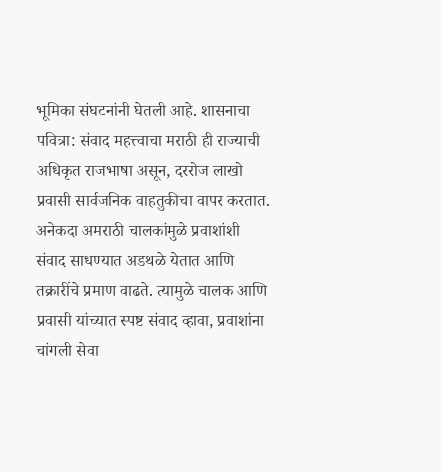भूमिका संघटनांनी घेतली आहे. शासनाचा पवित्रा: संवाद महत्त्वाचा मराठी ही राज्याची अधिकृत राजभाषा असून, दररोज लाखो प्रवासी सार्वजनिक वाहतुकीचा वापर करतात. अनेकदा अमराठी चालकांमुळे प्रवाशांशी संवाद साधण्यात अडथळे येतात आणि तक्रारींचे प्रमाण वाढते. त्यामुळे चालक आणि प्रवासी यांच्यात स्पष्ट संवाद व्हावा, प्रवाशांना चांगली सेवा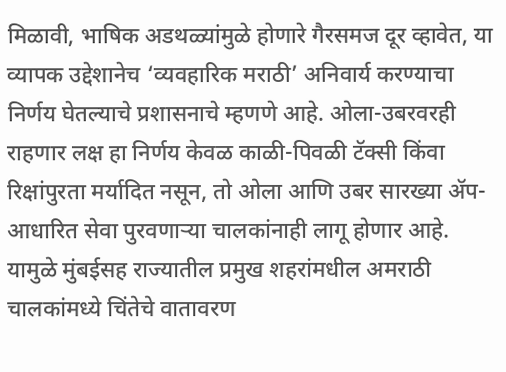मिळावी, भाषिक अडथळ्यांमुळे होणारे गैरसमज दूर व्हावेत, या व्यापक उद्देशानेच ‘व्यवहारिक मराठी’ अनिवार्य करण्याचा निर्णय घेतल्याचे प्रशासनाचे म्हणणे आहे. ओला-उबरवरही राहणार लक्ष हा निर्णय केवळ काळी-पिवळी टॅक्सी किंवा रिक्षांपुरता मर्यादित नसून, तो ओला आणि उबर सारख्या ॲप-आधारित सेवा पुरवणाऱ्या चालकांनाही लागू होणार आहे. यामुळे मुंबईसह राज्यातील प्रमुख शहरांमधील अमराठी चालकांमध्ये चिंतेचे वातावरण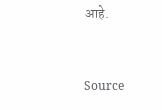आहे.



Source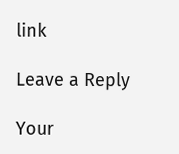link

Leave a Reply

Your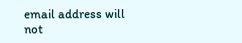email address will not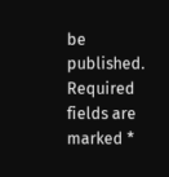be published. Required fields are marked *